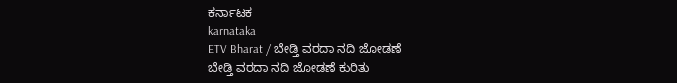ಕರ್ನಾಟಕ
karnataka
ETV Bharat / ಬೇಡ್ತಿ ವರದಾ ನದಿ ಜೋಡಣೆ
ಬೇಡ್ತಿ ವರದಾ ನದಿ ಜೋಡಣೆ ಕುರಿತು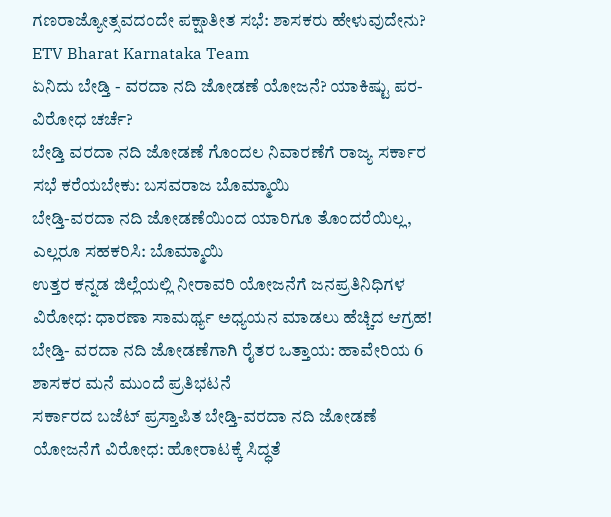ಗಣರಾಜ್ಯೋತ್ಸವದಂದೇ ಪಕ್ಷಾತೀತ ಸಭೆ: ಶಾಸಕರು ಹೇಳುವುದೇನು?
ETV Bharat Karnataka Team
ಏನಿದು ಬೇಡ್ತಿ - ವರದಾ ನದಿ ಜೋಡಣೆ ಯೋಜನೆ? ಯಾಕಿಷ್ಟು ಪರ-ವಿರೋಧ ಚರ್ಚೆ?
ಬೇಡ್ತಿ ವರದಾ ನದಿ ಜೋಡಣೆ ಗೊಂದಲ ನಿವಾರಣೆಗೆ ರಾಜ್ಯ ಸರ್ಕಾರ ಸಭೆ ಕರೆಯಬೇಕು: ಬಸವರಾಜ ಬೊಮ್ಮಾಯಿ
ಬೇಡ್ತಿ-ವರದಾ ನದಿ ಜೋಡಣೆಯಿಂದ ಯಾರಿಗೂ ತೊಂದರೆಯಿಲ್ಲ, ಎಲ್ಲರೂ ಸಹಕರಿಸಿ: ಬೊಮ್ಮಾಯಿ
ಉತ್ತರ ಕನ್ನಡ ಜಿಲ್ಲೆಯಲ್ಲಿ ನೀರಾವರಿ ಯೋಜನೆಗೆ ಜನಪ್ರತಿನಿಧಿಗಳ ವಿರೋಧ: ಧಾರಣಾ ಸಾಮರ್ಥ್ಯ ಅಧ್ಯಯನ ಮಾಡಲು ಹೆಚ್ಚಿದ ಆಗ್ರಹ!
ಬೇಡ್ತಿ- ವರದಾ ನದಿ ಜೋಡಣೆಗಾಗಿ ರೈತರ ಒತ್ತಾಯ: ಹಾವೇರಿಯ 6 ಶಾಸಕರ ಮನೆ ಮುಂದೆ ಪ್ರತಿಭಟನೆ
ಸರ್ಕಾರದ ಬಜೆಟ್ ಪ್ರಸ್ತಾಪಿತ ಬೇಡ್ತಿ-ವರದಾ ನದಿ ಜೋಡಣೆ ಯೋಜನೆಗೆ ವಿರೋಧ: ಹೋರಾಟಕ್ಕೆ ಸಿದ್ಧತೆ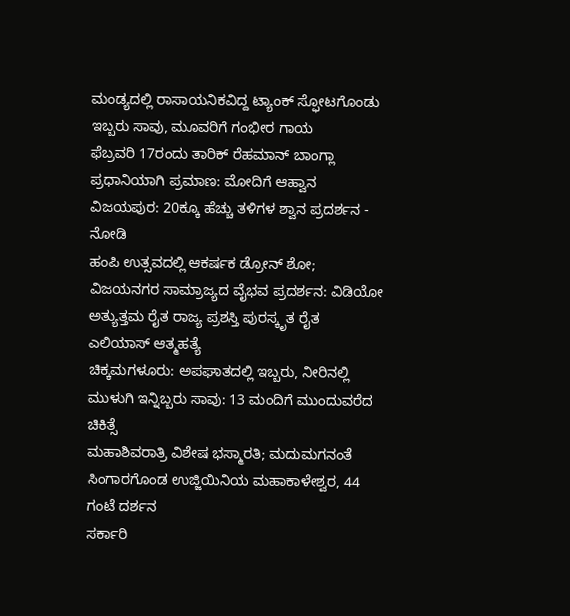ಮಂಡ್ಯದಲ್ಲಿ ರಾಸಾಯನಿಕವಿದ್ದ ಟ್ಯಾಂಕ್ ಸ್ಫೋಟಗೊಂಡು ಇಬ್ಬರು ಸಾವು, ಮೂವರಿಗೆ ಗಂಭೀರ ಗಾಯ
ಫೆಬ್ರವರಿ 17ರಂದು ತಾರಿಕ್ ರೆಹಮಾನ್ ಬಾಂಗ್ಲಾ ಪ್ರಧಾನಿಯಾಗಿ ಪ್ರಮಾಣ: ಮೋದಿಗೆ ಆಹ್ವಾನ
ವಿಜಯಪುರ: 20ಕ್ಕೂ ಹೆಚ್ಚು ತಳಿಗಳ ಶ್ವಾನ ಪ್ರದರ್ಶನ - ನೋಡಿ
ಹಂಪಿ ಉತ್ಸವದಲ್ಲಿ ಆಕರ್ಷಕ ಡ್ರೋನ್ ಶೋ; ವಿಜಯನಗರ ಸಾಮ್ರಾಜ್ಯದ ವೈಭವ ಪ್ರದರ್ಶನ: ವಿಡಿಯೋ
ಅತ್ಯುತ್ತಮ ರೈತ ರಾಜ್ಯ ಪ್ರಶಸ್ತಿ ಪುರಸ್ಕೃತ ರೈತ ಎಲಿಯಾಸ್ ಆತ್ಮಹತ್ಯೆ
ಚಿಕ್ಕಮಗಳೂರು: ಅಪಘಾತದಲ್ಲಿ ಇಬ್ಬರು, ನೀರಿನಲ್ಲಿ ಮುಳುಗಿ ಇನ್ನಿಬ್ಬರು ಸಾವು: 13 ಮಂದಿಗೆ ಮುಂದುವರೆದ ಚಿಕಿತ್ಸೆ
ಮಹಾಶಿವರಾತ್ರಿ ವಿಶೇಷ ಭಸ್ಮಾರತಿ; ಮದುಮಗನಂತೆ ಸಿಂಗಾರಗೊಂಡ ಉಜ್ಜಿಯಿನಿಯ ಮಹಾಕಾಳೇಶ್ವರ, 44 ಗಂಟೆ ದರ್ಶನ
ಸರ್ಕಾರಿ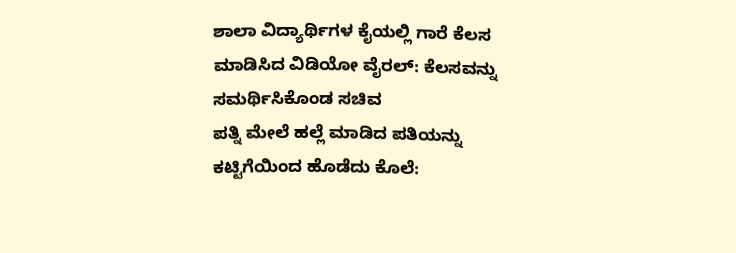ಶಾಲಾ ವಿದ್ಯಾರ್ಥಿಗಳ ಕೈಯಲ್ಲಿ ಗಾರೆ ಕೆಲಸ ಮಾಡಿಸಿದ ವಿಡಿಯೋ ವೈರಲ್: ಕೆಲಸವನ್ನು ಸಮರ್ಥಿಸಿಕೊಂಡ ಸಚಿವ
ಪತ್ನಿ ಮೇಲೆ ಹಲ್ಲೆ ಮಾಡಿದ ಪತಿಯನ್ನು ಕಟ್ಟಿಗೆಯಿಂದ ಹೊಡೆದು ಕೊಲೆ: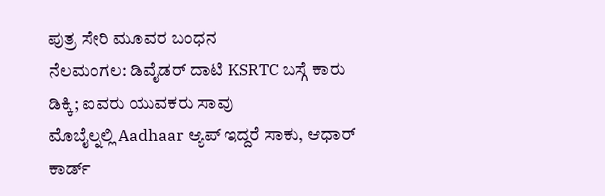ಪುತ್ರ ಸೇರಿ ಮೂವರ ಬಂಧನ
ನೆಲಮಂಗಲ: ಡಿವೈಡರ್ ದಾಟಿ KSRTC ಬಸ್ಗೆ ಕಾರು ಡಿಕ್ಕಿ; ಐವರು ಯುವಕರು ಸಾವು
ಮೊಬೈಲ್ನಲ್ಲಿ Aadhaar ಆ್ಯಪ್ ಇದ್ದರೆ ಸಾಕು, ಆಧಾರ್ ಕಾರ್ಡ್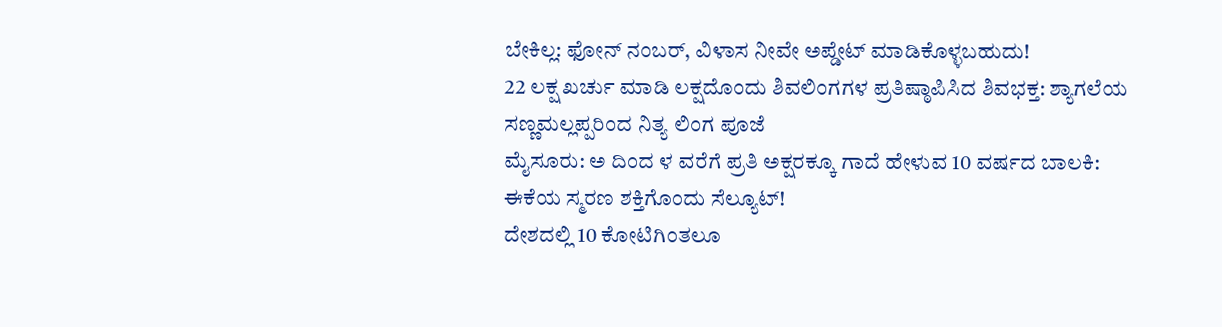ಬೇಕಿಲ್ಲ: ಫೋನ್ ನಂಬರ್, ವಿಳಾಸ ನೀವೇ ಅಪ್ಡೇಟ್ ಮಾಡಿಕೊಳ್ಳಬಹುದು!
22 ಲಕ್ಷ ಖರ್ಚು ಮಾಡಿ ಲಕ್ಷದೊಂದು ಶಿವಲಿಂಗಗಳ ಪ್ರತಿಷ್ಠಾಪಿಸಿದ ಶಿವಭಕ್ತ: ಶ್ಯಾಗಲೆಯ ಸಣ್ಣಮಲ್ಲಪ್ಪರಿಂದ ನಿತ್ಯ ಲಿಂಗ ಪೂಜೆ
ಮೈಸೂರು: ಅ ದಿಂದ ಳ ವರೆಗೆ ಪ್ರತಿ ಅಕ್ಷರಕ್ಕೂ ಗಾದೆ ಹೇಳುವ 10 ವರ್ಷದ ಬಾಲಕಿ: ಈಕೆಯ ಸ್ಮರಣ ಶಕ್ತಿಗೊಂದು ಸೆಲ್ಯೂಟ್!
ದೇಶದಲ್ಲಿ 10 ಕೋಟಿಗಿಂತಲೂ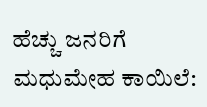ಹೆಚ್ಚು ಜನರಿಗೆ ಮಧುಮೇಹ ಕಾಯಿಲೆ: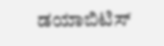ಡಯಾಬಿಟಿಸ್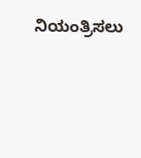ನಿಯಂತ್ರಿಸಲು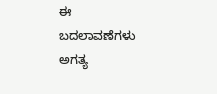ಈ ಬದಲಾವಣೆಗಳು ಅಗತ್ಯ